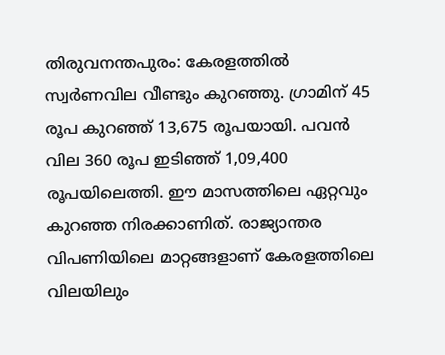തിരുവനന്തപുരം: കേരളത്തിൽ സ്വർണവില വീണ്ടും കുറഞ്ഞു. ഗ്രാമിന് 45 രൂപ കുറഞ്ഞ് 13,675 രൂപയായി. പവൻ വില 360 രൂപ ഇടിഞ്ഞ് 1,09,400 രൂപയിലെത്തി. ഈ മാസത്തിലെ ഏറ്റവും കുറഞ്ഞ നിരക്കാണിത്. രാജ്യാന്തര വിപണിയിലെ മാറ്റങ്ങളാണ് കേരളത്തിലെ വിലയിലും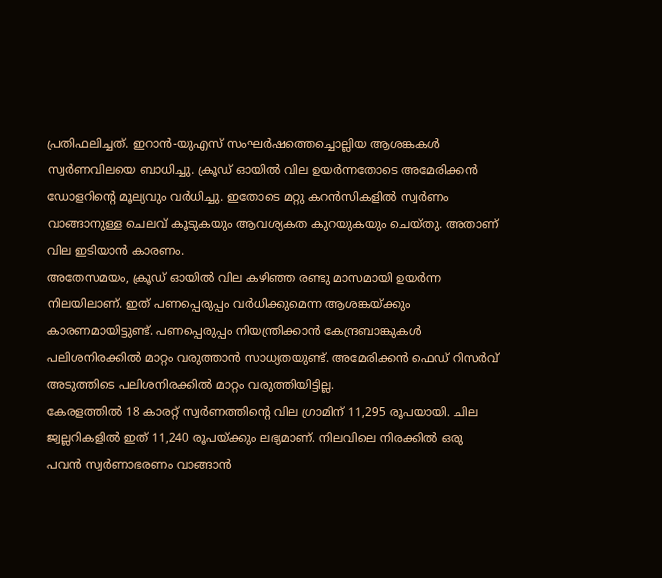പ്രതിഫലിച്ചത്. ഇറാൻ-യുഎസ് സംഘർഷത്തെച്ചൊല്ലിയ ആശങ്കകൾ സ്വർണവിലയെ ബാധിച്ചു. ക്രൂഡ് ഓയിൽ വില ഉയർന്നതോടെ അമേരിക്കൻ ഡോളറിന്റെ മൂല്യവും വർധിച്ചു. ഇതോടെ മറ്റു കറൻസികളിൽ സ്വർണം വാങ്ങാനുള്ള ചെലവ് കൂടുകയും ആവശ്യകത കുറയുകയും ചെയ്തു. അതാണ് വില ഇടിയാൻ കാരണം.
അതേസമയം, ക്രൂഡ് ഓയിൽ വില കഴിഞ്ഞ രണ്ടു മാസമായി ഉയർന്ന നിലയിലാണ്. ഇത് പണപ്പെരുപ്പം വർധിക്കുമെന്ന ആശങ്കയ്ക്കും കാരണമായിട്ടുണ്ട്. പണപ്പെരുപ്പം നിയന്ത്രിക്കാൻ കേന്ദ്രബാങ്കുകൾ പലിശനിരക്കിൽ മാറ്റം വരുത്താൻ സാധ്യതയുണ്ട്. അമേരിക്കൻ ഫെഡ് റിസർവ് അടുത്തിടെ പലിശനിരക്കിൽ മാറ്റം വരുത്തിയിട്ടില്ല.
കേരളത്തിൽ 18 കാരറ്റ് സ്വർണത്തിന്റെ വില ഗ്രാമിന് 11,295 രൂപയായി. ചില ജ്വല്ലറികളിൽ ഇത് 11,240 രൂപയ്ക്കും ലഭ്യമാണ്. നിലവിലെ നിരക്കിൽ ഒരു പവൻ സ്വർണാഭരണം വാങ്ങാൻ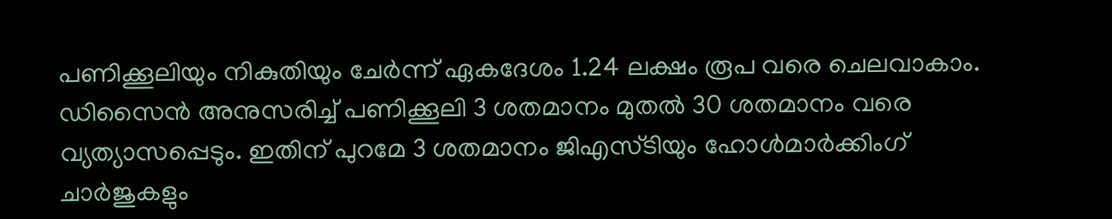പണിക്കൂലിയും നികുതിയും ചേർന്ന് ഏകദേശം 1.24 ലക്ഷം രൂപ വരെ ചെലവാകാം. ഡിസൈൻ അനുസരിച്ച് പണിക്കൂലി 3 ശതമാനം മുതൽ 30 ശതമാനം വരെ വ്യത്യാസപ്പെടും. ഇതിന് പുറമേ 3 ശതമാനം ജിഎസ്ടിയും ഹോൾമാർക്കിംഗ് ചാർജുകളും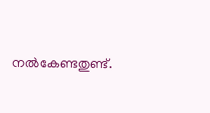നൽകേണ്ടതുണ്ട്.